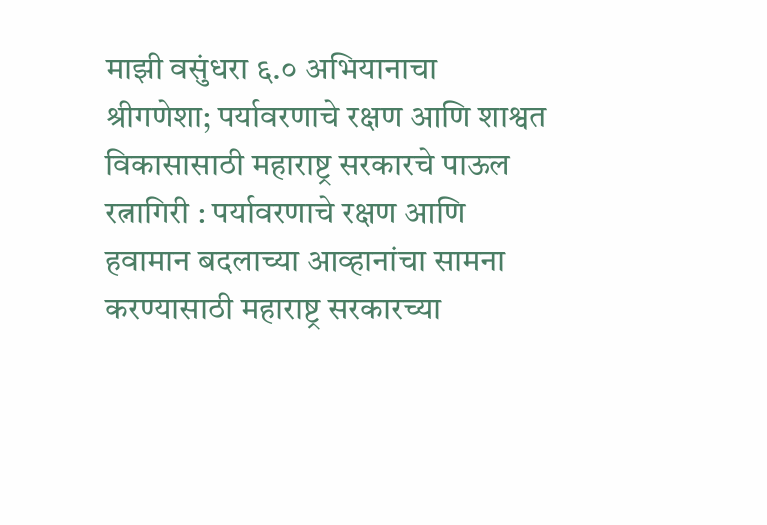माझी वसुंधरा ६.० अभियानाचा श्रीगणेशा; पर्यावरणाचे रक्षण आणि शाश्वत विकासासाठी महाराष्ट्र सरकारचे पाऊल
रत्नागिरी : पर्यावरणाचे रक्षण आणि हवामान बदलाच्या आव्हानांचा सामना करण्यासाठी महाराष्ट्र सरकारच्या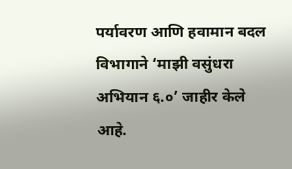पर्यावरण आणि हवामान बदल विभागाने ‘माझी वसुंधरा अभियान ६.०’ जाहीर केले आहे.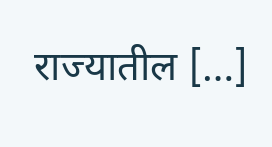राज्यातील […]